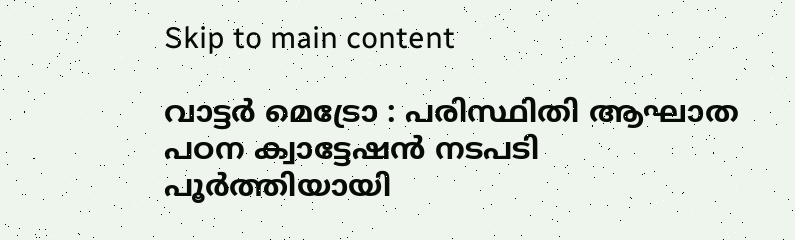Skip to main content

വാട്ടർ മെട്രോ : പരിസ്ഥിതി ആഘാത പഠന ക്വാട്ടേഷൻ നടപടി പൂർത്തിയായി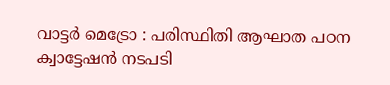വാട്ടർ മെട്രോ : പരിസ്ഥിതി ആഘാത പഠന ക്വാട്ടേഷൻ നടപടി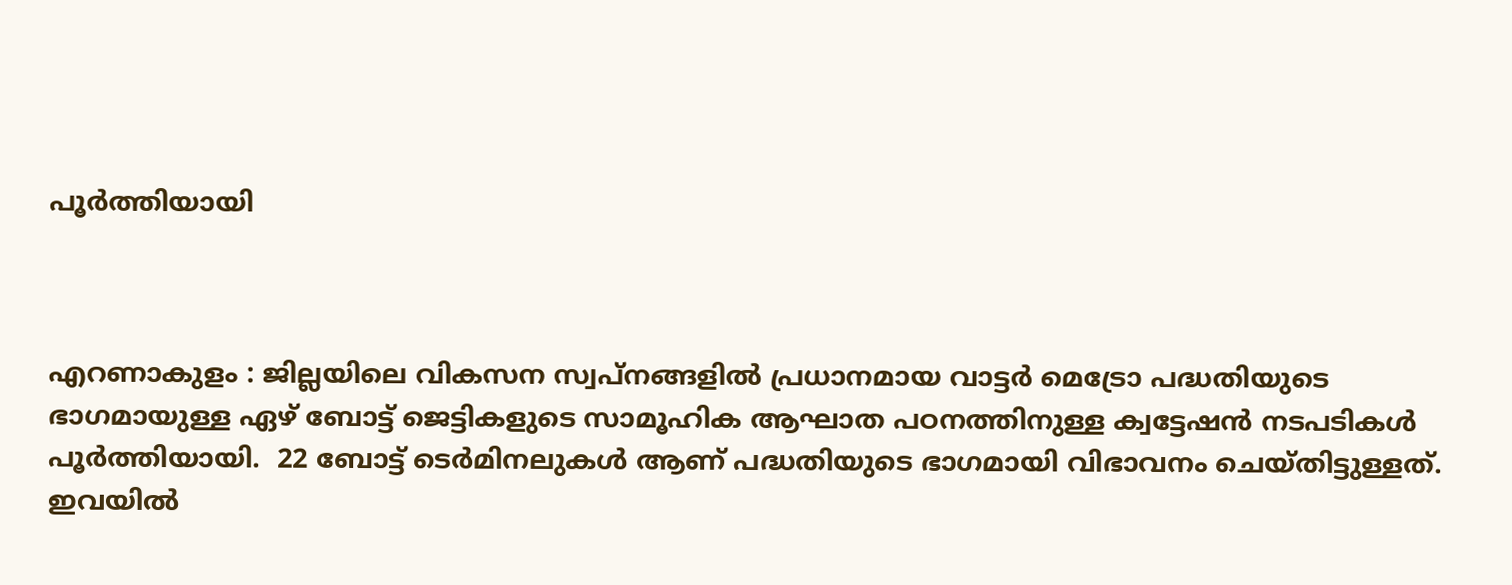പൂർത്തിയായി



എറണാകുളം : ജില്ലയിലെ വികസന സ്വപ്നങ്ങളിൽ പ്രധാനമായ വാട്ടർ മെട്രോ പദ്ധതിയുടെ ഭാഗമായുള്ള ഏഴ് ബോട്ട് ജെട്ടികളുടെ സാമൂഹിക ആഘാത പഠനത്തിനുള്ള ക്വട്ടേഷൻ നടപടികൾ പൂർത്തിയായി.  22 ബോട്ട് ടെർമിനലുകൾ ആണ് പദ്ധതിയുടെ ഭാഗമായി വിഭാവനം ചെയ്തിട്ടുള്ളത്.  ഇവയിൽ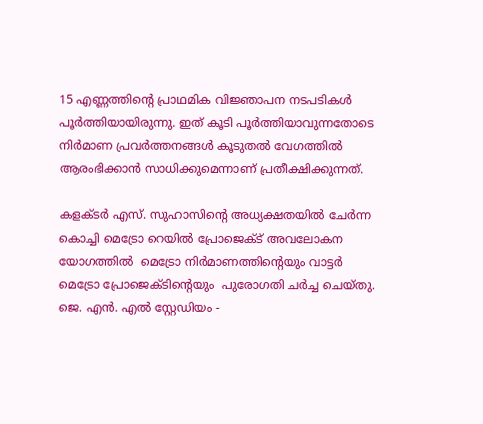15 എണ്ണത്തിന്റെ പ്രാഥമിക വിജ്ഞാപന നടപടികൾ പൂർത്തിയായിരുന്നു. ഇത് കൂടി പൂർത്തിയാവുന്നതോടെ നിർമാണ പ്രവർത്തനങ്ങൾ കൂടുതൽ വേഗത്തിൽ ആരംഭിക്കാൻ സാധിക്കുമെന്നാണ് പ്രതീക്ഷിക്കുന്നത്.

കളക്ടർ എസ്. സുഹാസിന്റെ അധ്യക്ഷതയിൽ ചേർന്ന കൊച്ചി മെട്രോ റെയിൽ പ്രോജെക്ട് അവലോകന യോഗത്തിൽ  മെട്രോ നിർമാണത്തിന്റെയും വാട്ടർ മെട്രോ പ്രോജെക്ടിന്റെയും  പുരോഗതി ചർച്ച ചെയ്തു. ജെ. എൻ. എൽ സ്റ്റേഡിയം -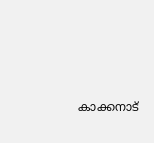കാക്കനാട്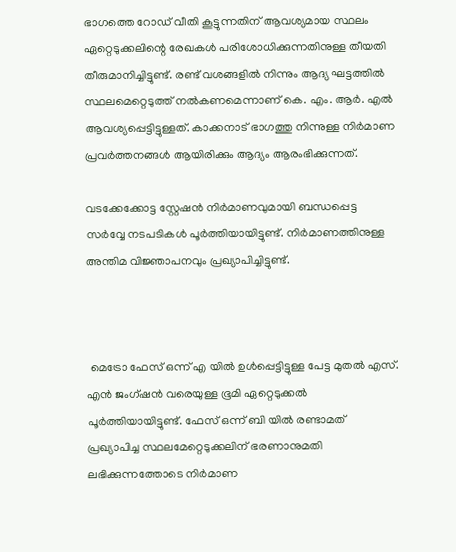ഭാഗത്തെ റോഡ് വീതി കൂട്ടുന്നതിന് ആവശ്യമായ സ്ഥലം ഏറ്റെടുക്കലിന്റെ രേഖകൾ പരിശോധിക്കുന്നതിനുള്ള തീയതി തീരുമാനിച്ചിട്ടുണ്ട്. രണ്ട് വശങ്ങളിൽ നിന്നും ആദ്യ ഘട്ടത്തിൽ സ്ഥലമെറ്റെടുത്ത് നൽകണമെന്നാണ് കെ. എം. ആർ. എൽ ആവശ്യപ്പെട്ടിട്ടുള്ളത്. കാക്കനാട് ഭാഗത്തു നിന്നുള്ള നിർമാണ പ്രവർത്തനങ്ങൾ ആയിരിക്കും ആദ്യം ആരംഭിക്കുന്നത്.

വടക്കേക്കോട്ട സ്റ്റേഷൻ നിർമാണവുമായി ബന്ധപ്പെട്ട സർവ്വേ നടപടികൾ പൂർത്തിയായിട്ടുണ്ട്. നിർമാണത്തിനുള്ള അന്തിമ വിജ്ഞാപനവും പ്രഖ്യാപിച്ചിട്ടുണ്ട്.



 മെട്രോ ഫേസ് ഒന്ന് എ യിൽ ഉൾപ്പെട്ടിട്ടുള്ള പേട്ട മുതൽ എസ്. എൻ ജംഗ്ഷൻ വരെയുള്ള ഭൂമി ഏറ്റെടുക്കൽ പൂർത്തിയായിട്ടുണ്ട്. ഫേസ് ഒന്ന് ബി യിൽ രണ്ടാമത് പ്രഖ്യാപിച്ച സ്ഥലമേറ്റെടുക്കലിന് ഭരണാനുമതി ലഭിക്കുന്നത്തോടെ നിർമാണ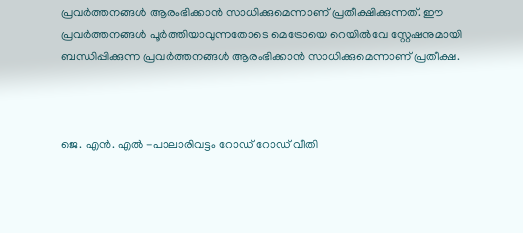പ്രവർത്തനങ്ങൾ ആരംഭിക്കാൻ സാധിക്കുമെന്നാണ് പ്രതീക്ഷിക്കുന്നത്. ഈ പ്രവർത്തനങ്ങൾ പൂർത്തിയാവുന്നതോടെ മെട്രോയെ റെയിൽവേ സ്റ്റേഷനുമായി ബന്ധിപ്പിക്കുന്ന പ്രവർത്തനങ്ങൾ ആരംഭിക്കാൻ സാധിക്കുമെന്നാണ് പ്രതീക്ഷ.



ജെ. എൻ. എൽ -പാലാരിവട്ടം റോഡ് റോഡ് വീതി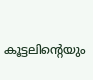കൂട്ടലിന്റെയും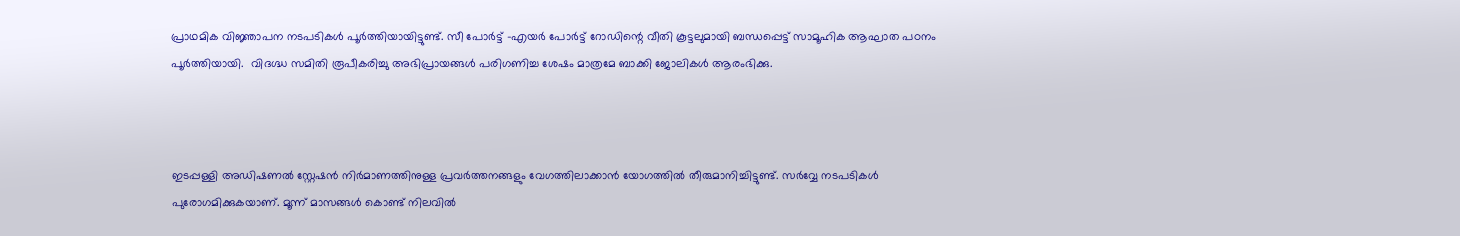പ്രാഥമിക വിജ്ഞാപന നടപടികൾ പൂർത്തിയായിട്ടുണ്ട്. സീ പോർട്ട്‌ -എയർ പോർട്ട്‌ റോഡിന്റെ വീതി കൂട്ടലുമായി ബന്ധപ്പെട്ട് സാമൂഹിക ആഘാത പഠനം പൂർത്തിയായി.  വിദഗ്ദ്ധ സമിതി രൂപീകരിച്ചു അഭിപ്രായങ്ങൾ പരിഗണിച്ച ശേഷം മാത്രമേ ബാക്കി ജോലികൾ ആരംഭിക്കു.



ഇടപ്പള്ളി അഡിഷണൽ സ്റ്റേഷൻ നിർമാണത്തിനുള്ള പ്രവർത്തനങ്ങളും വേഗത്തിലാക്കാൻ യോഗത്തിൽ തീരുമാനിച്ചിട്ടുണ്ട്. സർവ്വേ നടപടികൾ പുരോഗമിക്കുകയാണ്. മൂന്ന് മാസങ്ങൾ കൊണ്ട് നിലവിൽ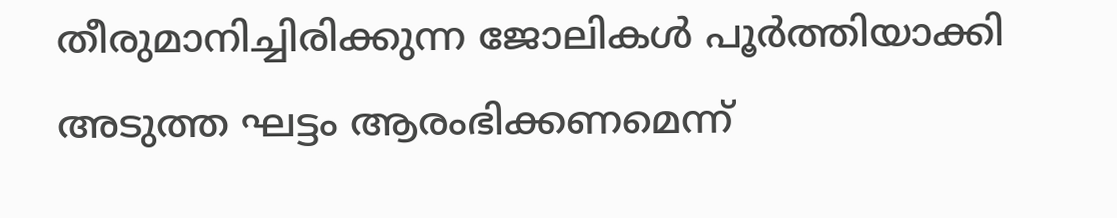തീരുമാനിച്ചിരിക്കുന്ന ജോലികൾ പൂർത്തിയാക്കി അടുത്ത ഘട്ടം ആരംഭിക്കണമെന്ന്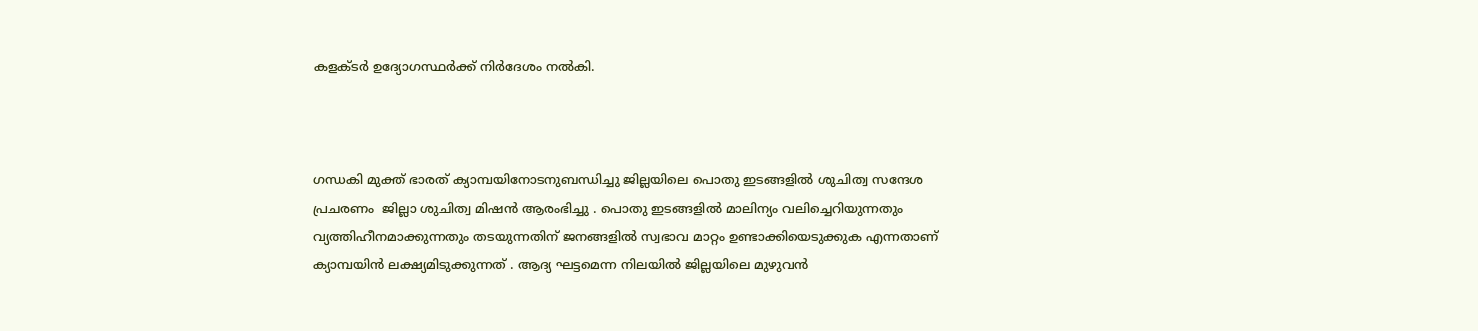കളക്ടർ ഉദ്യോഗസ്ഥർക്ക് നിർദേശം നൽകി.



ഗന്ധകി മുക്ത് ഭാരത് ക്യാമ്പയിനോടനുബന്ധിച്ചു ജില്ലയിലെ പൊതു ഇടങ്ങളിൽ ശുചിത്വ സന്ദേശ പ്രചരണം  ജില്ലാ ശുചിത്വ മിഷൻ ആരംഭിച്ചു . പൊതു ഇടങ്ങളിൽ മാലിന്യം വലിച്ചെറിയുന്നതും വ്യത്തിഹീനമാക്കുന്നതും തടയുന്നതിന് ജനങ്ങളിൽ സ്വഭാവ മാറ്റം ഉണ്ടാക്കിയെടുക്കുക എന്നതാണ് ക്യാമ്പയിൻ ലക്ഷ്യമിടുക്കുന്നത് . ആദ്യ ഘട്ടമെന്ന നിലയിൽ ജില്ലയിലെ മുഴുവൻ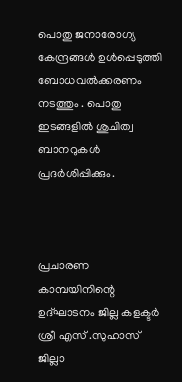പൊതു ജനാരോഗ്യ കേന്ദ്രങ്ങൾ ഉൾപ്പെടുത്തി ബോധവൽക്കരണം നടത്തും . പൊതു ഇടങ്ങളിൽ ശുചിത്വ ബാനറുകൾ പ്രദർശിപ്പിക്കും.



പ്രചാരണ കാമ്പയിനിന്റെ ഉദ്‌ഘാടനം ജില്ല കളക്ടർ ശ്രീ എസ് .സുഹാസ് ജില്ലാ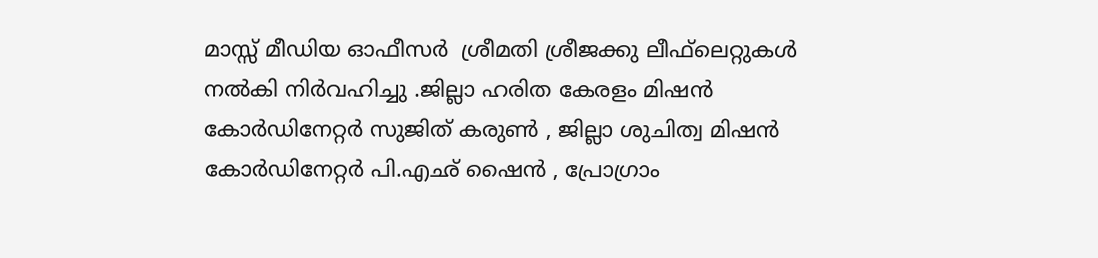മാസ്സ് മീഡിയ ഓഫീസർ  ശ്രീമതി ശ്രീജക്കു ലീഫ്‌ലെറ്റുകൾ നൽകി നിർവഹിച്ചു .ജില്ലാ ഹരിത കേരളം മിഷൻ കോർഡിനേറ്റർ സുജിത് കരുൺ , ജില്ലാ ശുചിത്വ മിഷൻ കോർഡിനേറ്റർ പി.എഛ് ഷൈൻ , പ്രോഗ്രാം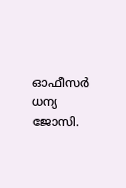ഓഫീസർ ധന്യ ജോസി.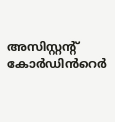അസിസ്റ്റന്റ് കോർഡിൻറെർ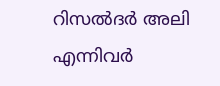റിസൽദർ അലി എന്നിവർ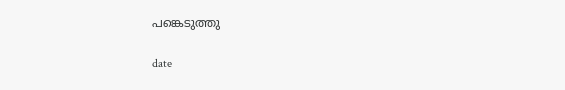പങ്കെടുത്തു

date